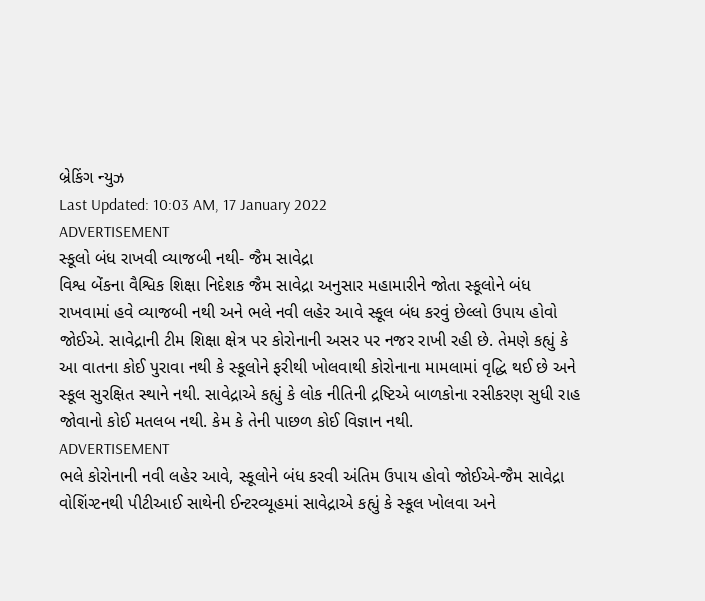બ્રેકિંગ ન્યુઝ
Last Updated: 10:03 AM, 17 January 2022
ADVERTISEMENT
સ્કૂલો બંધ રાખવી વ્યાજબી નથી- જૈમ સાવેદ્રા
વિશ્વ બેંકના વૈશ્વિક શિક્ષા નિદેશક જૈમ સાવેદ્રા અનુસાર મહામારીને જોતા સ્કૂલોને બંધ રાખવામાં હવે વ્યાજબી નથી અને ભલે નવી લહેર આવે સ્કૂલ બંધ કરવું છેલ્લો ઉપાય હોવો જોઈએ. સાવેદ્રાની ટીમ શિક્ષા ક્ષેત્ર પર કોરોનાની અસર પર નજર રાખી રહી છે. તેમણે કહ્યું કે આ વાતના કોઈ પુરાવા નથી કે સ્કૂલોને ફરીથી ખોલવાથી કોરોનાના મામલામાં વૃદ્ધિ થઈ છે અને સ્કૂલ સુરક્ષિત સ્થાને નથી. સાવેદ્રાએ કહ્યું કે લોક નીતિની દ્રષ્ટિએ બાળકોના રસીકરણ સુધી રાહ જોવાનો કોઈ મતલબ નથી. કેમ કે તેની પાછળ કોઈ વિજ્ઞાન નથી.
ADVERTISEMENT
ભલે કોરોનાની નવી લહેર આવે, સ્કૂલોને બંધ કરવી અંતિમ ઉપાય હોવો જોઈએ-જૈમ સાવેદ્રા
વોશિંગ્ટનથી પીટીઆઈ સાથેની ઈન્ટરવ્યૂહમાં સાવેદ્રાએ કહ્યું કે સ્કૂલ ખોલવા અને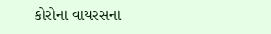કોરોના વાયરસના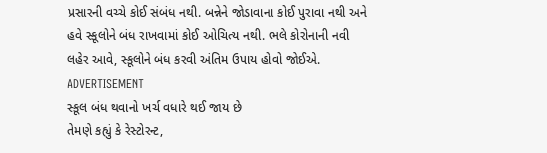પ્રસારની વચ્ચે કોઈ સંબંધ નથી. બન્નેને જોડાવાના કોઈ પુરાવા નથી અને હવે સ્કૂલોને બંધ રાખવામાં કોઈ ઓચિત્ય નથી. ભલે કોરોનાની નવી લહેર આવે, સ્કૂલોને બંધ કરવી અંતિમ ઉપાય હોવો જોઈએ.
ADVERTISEMENT
સ્કૂલ બંધ થવાનો ખર્ચ વધારે થઈ જાય છે
તેમણે કહ્યું કે રેસ્ટોરન્ટ,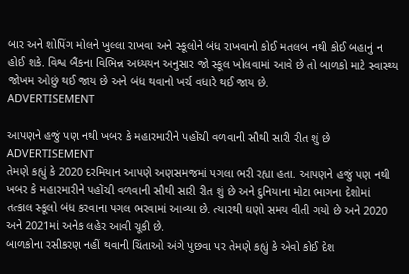બાર અને શોપિંગ મોલને ખુલ્લા રાખવા અને સ્કૂલોને બંધ રાખવાનો કોઈ મતલબ નથી કોઈ બહાનું ન હોઈ શકે. વિશ્વ બૈંકના વિભિન્ન અધ્યયન અનુસાર જો સ્કૂલ ખોલવામાં આવે છે તો બાળકો માટે સ્વાસ્થ્ય જોખમ ઓછું થઈ જાય છે અને બંધ થવાનો ખર્ચ વધારે થઈ જાય છે.
ADVERTISEMENT

આપણને હજું પણ નથી ખબર કે મહારમારીને પહોંચી વળવાની સૌથી સારી રીત શું છે
ADVERTISEMENT
તેમણે કહ્યું કે 2020 દરમિયાન આપણે અણસમજમાં પગલા ભરી રહ્યા હતા. આપણને હજું પણ નથી ખબર કે મહારમારીને પહોંચી વળવાની સૌથી સારી રીત શું છે અને દુનિયાના મોટા ભાગના દેશોમાં તત્કાલ સ્કૂલો બંધ કરવાના પગલ ભરવામાં આવ્યા છે. ત્યારથી ઘણો સમય વીતી ગયો છે અને 2020 અને 2021માં અનેક લહેર આવી ચૂકી છે.
બાળકોના રસીકરણ નહીં થવાની ચિંતાઓ અંગે પુછવા પર તેમણે કહ્યું કે એવો કોઈ દેશ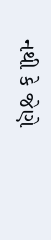નથી કે જેણે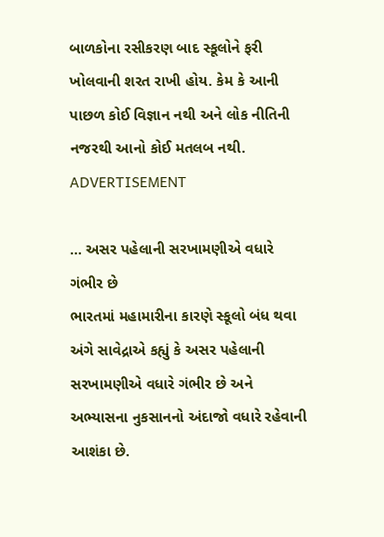બાળકોના રસીકરણ બાદ સ્કૂલોને ફરી ખોલવાની શરત રાખી હોય. કેમ કે આની પાછળ કોઈ વિજ્ઞાન નથી અને લોક નીતિની નજરથી આનો કોઈ મતલબ નથી.
ADVERTISEMENT

... અસર પહેલાની સરખામણીએ વધારે ગંભીર છે
ભારતમાં મહામારીના કારણે સ્કૂલો બંધ થવા અંગે સાવેદ્રાએ કહ્યું કે અસર પહેલાની સરખામણીએ વધારે ગંભીર છે અને અભ્યાસના નુકસાનનો અંદાજો વધારે રહેવાની આશંકા છે.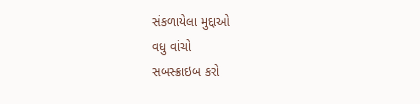સંકળાયેલા મુદ્દાઓ
વધુ વાંચો
સબસ્ક્રાઇબ કરો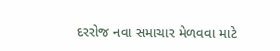દરરોજ નવા સમાચાર મેળવવા માટે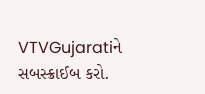VTVGujaratiને સબસ્ક્રાઈબ કરો.